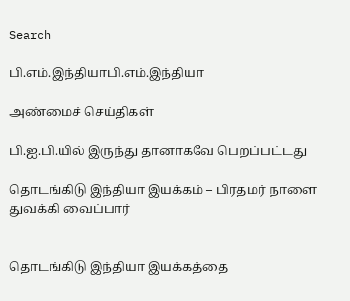Search

பி.எம்.இந்தியாபி.எம்.இந்தியா

அண்மைச் செய்திகள்

பி.ஐ.பி.யில் இருந்து தானாகவே பெறப்பட்டது

தொடங்கிடு இந்தியா இயக்கம் – பிரதமர் நாளை துவக்கி வைப்பார்


தொடங்கிடு இந்தியா இயக்கத்தை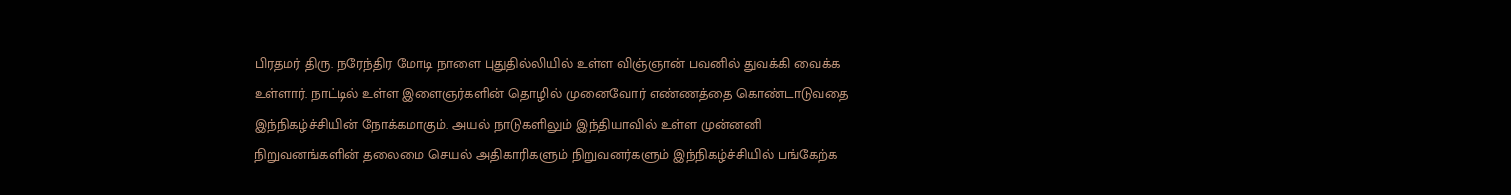பிரதமர் திரு. நரேந்திர மோடி நாளை புதுதில்லியில் உள்ள விஞ்ஞான் பவனில் துவக்கி வைக்க உள்ளார். நாட்டில் உள்ள இளைஞர்களின் தொழில் முனைவோர் எண்ணத்தை கொண்டாடுவதை இந்நிகழ்ச்சியின் நோக்கமாகும். அயல் நாடுகளிலும் இந்தியாவில் உள்ள முன்னனி நிறுவனங்களின் தலைமை செயல் அதிகாரிகளும் நிறுவனர்களும் இந்நிகழ்ச்சியில் பங்கேற்க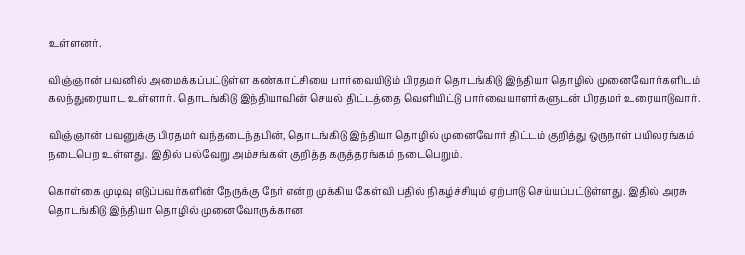உள்ளனர்.

விஞ்ஞான் பவனில் அமைக்கப்பட்டுள்ள கண்காட்சியை பார்வையிடும் பிரதமர் தொடங்கிடு இந்தியா தொழில் முனைவோர்களிடம் கலந்துரையாட உள்ளார். தொடங்கிடு இந்தியாவின் செயல் திட்டத்தை வெளியிட்டு பார்வையாளர்களுடன் பிரதமர் உரையாடுவார்.

விஞ்ஞான் பவனுக்கு பிரதமர் வந்தடைந்தபின், தொடங்கிடு இந்தியா தொழில் முனைவோர் திட்டம் குறித்து ஒருநாள் பயிலரங்கம் நடைபெற உள்ளது. இதில் பல்வேறு அம்சங்கள் குறித்த கருத்தரங்கம் நடைபெறும்.

கொள்கை முடிவு எடுப்பவர்களின் நேருக்கு நேர் என்ற முக்கிய கேள்வி பதில் நிகழ்ச்சியும் ஏற்பாடு செய்யப்பட்டுள்ளது. இதில் அரசு தொடங்கிடு இந்தியா தொழில் முனைவோருக்கான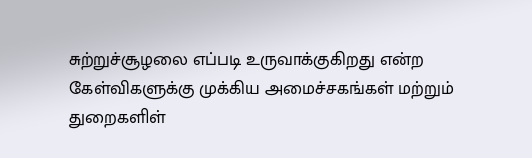சுற்றுச்சூழலை எப்படி உருவாக்குகிறது என்ற கேள்விகளுக்கு முக்கிய அமைச்சகங்கள் மற்றும் துறைகளிள்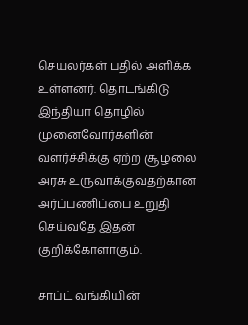செயலர்கள் பதில் அளிக்க உள்ளனர். தொடங்கிடு இந்தியா தொழில் முனைவோர்களின் வளர்ச்சிக்கு ஏற்ற சூழலை அரசு உருவாக்குவதற்கான அர்ப்பணிப்பை உறுதி செய்வதே இதன் குறிக்கோளாகும்.

சாப்ட் வங்கியின்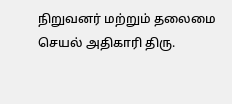நிறுவனர் மற்றும் தலைமை செயல் அதிகாரி திரு.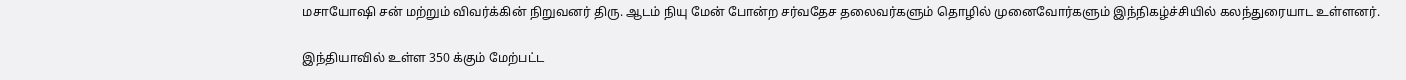மசாயோஷி சன் மற்றும் விவர்க்கின் நிறுவனர் திரு. ஆடம் நியு மேன் போன்ற சர்வதேச தலைவர்களும் தொழில் முனைவோர்களும் இந்நிகழ்ச்சியில் கலந்துரையாட உள்ளனர்.

இந்தியாவில் உள்ள 350 க்கும் மேற்பட்ட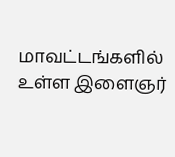மாவட்டங்களில் உள்ள இளைஞர்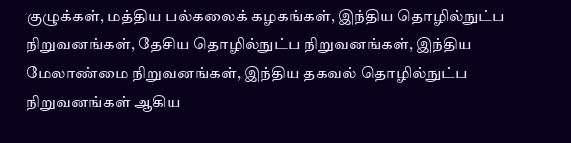குழுக்கள், மத்திய பல்கலைக் கழகங்கள், இந்திய தொழில்நுட்ப நிறுவனங்கள், தேசிய தொழில்நுட்ப நிறுவனங்கள், இந்திய மேலாண்மை நிறுவனங்கள், இந்திய தகவல் தொழில்நுட்ப நிறுவனங்கள் ஆகிய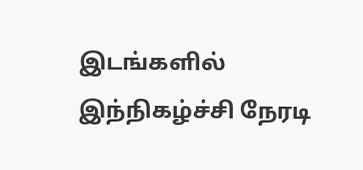இடங்களில் இந்நிகழ்ச்சி நேரடி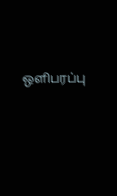ஒளிபரப்பு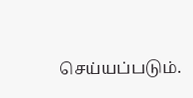செய்யப்படும்.